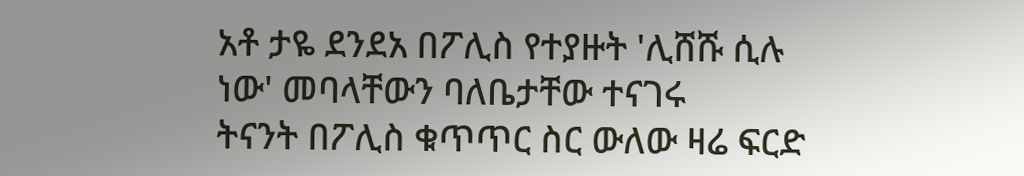አቶ ታዬ ደንደአ በፖሊስ የተያዙት 'ሊሸሹ ሲሉ ነው' መባላቸውን ባለቤታቸው ተናገሩ
ትናንት በፖሊስ ቁጥጥር ስር ውለው ዛሬ ፍርድ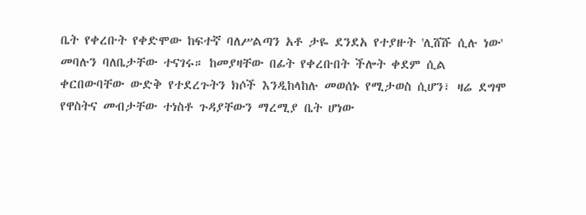ቤት የቀረቡት የቀድሞው ከፍተኛ ባለሥልጣን አቶ ታዬ ደንደአ የተያዙት 'ሊሸሹ ሲሉ ነው' መባሉን ባለቤታቸው ተናገሩ። ከመያዛቸው በፊት የቀረቡበት ችሎት ቀደም ሲል ቀርበውባቸው ውድቅ የተደረጉትን ክሶች እንዲከላከሉ መወሰኑ የሚታወስ ሲሆን፣ ዛሬ ደግሞ የዋስትና መብታቸው ተነስቶ ጉዳያቸውን ማረሚያ ቤት ሆነው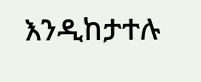እንዲከታተሉ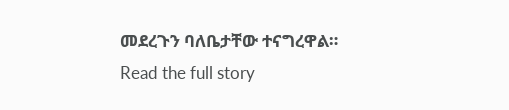መደረጉን ባለቤታቸው ተናግረዋል።
Read the full story